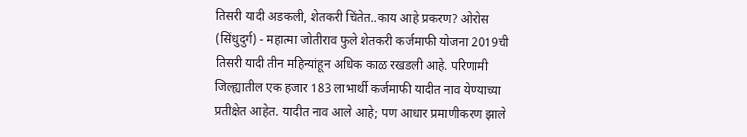तिसरी यादी अडकली, शेतकरी चिंतेत..काय आहे प्रकरण? ओरोस (सिंधुदुर्ग) - महात्मा जोतीराव फुले शेतकरी कर्जमाफी योजना 2019ची तिसरी यादी तीन महिन्यांहून अधिक काळ रखडली आहे. परिणामी जिल्ह्यातील एक हजार 183 लाभार्थी कर्जमाफी यादीत नाव येण्याच्या प्रतीक्षेत आहेत. यादीत नाव आले आहे; पण आधार प्रमाणीकरण झाले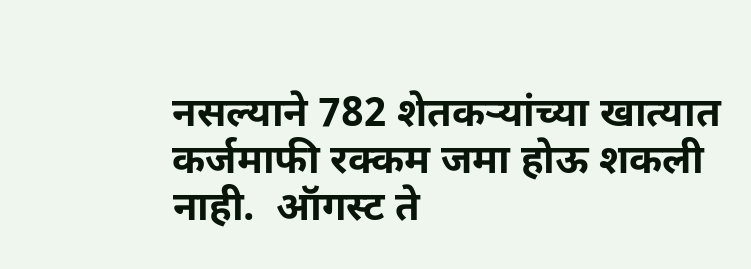नसल्याने 782 शेतकऱ्यांच्या खात्यात कर्जमाफी रक्कम जमा होऊ शकली नाही.  ऑगस्ट ते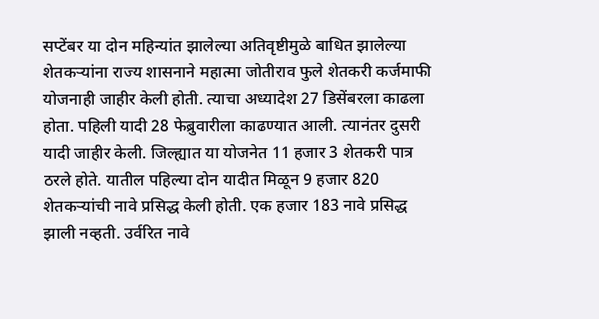सप्टेंबर या दोन महिन्यांत झालेल्या अतिवृष्टीमुळे बाधित झालेल्या शेतकऱ्यांना राज्य शासनाने महात्मा जोतीराव फुले शेतकरी कर्जमाफी योजनाही जाहीर केली होती. त्याचा अध्यादेश 27 डिसेंबरला काढला होता. पहिली यादी 28 फेब्रुवारीला काढण्यात आली. त्यानंतर दुसरी यादी जाहीर केली. जिल्ह्यात या योजनेत 11 हजार 3 शेतकरी पात्र ठरले होते. यातील पहिल्या दोन यादीत मिळून 9 हजार 820 शेतकऱ्यांची नावे प्रसिद्ध केली होती. एक हजार 183 नावे प्रसिद्ध झाली नव्हती. उर्वरित नावे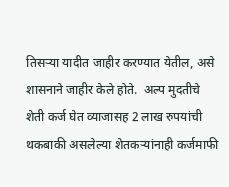तिसऱ्या यादीत जाहीर करण्यात येतील, असे शासनाने जाहीर केले होते.  अल्प मुदतीचे शेती कर्ज घेत व्याजासह 2 लाख रुपयांची थकबाकी असलेल्या शेतकऱ्यांनाही कर्जमाफी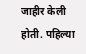जाहीर केली होती. पहिल्या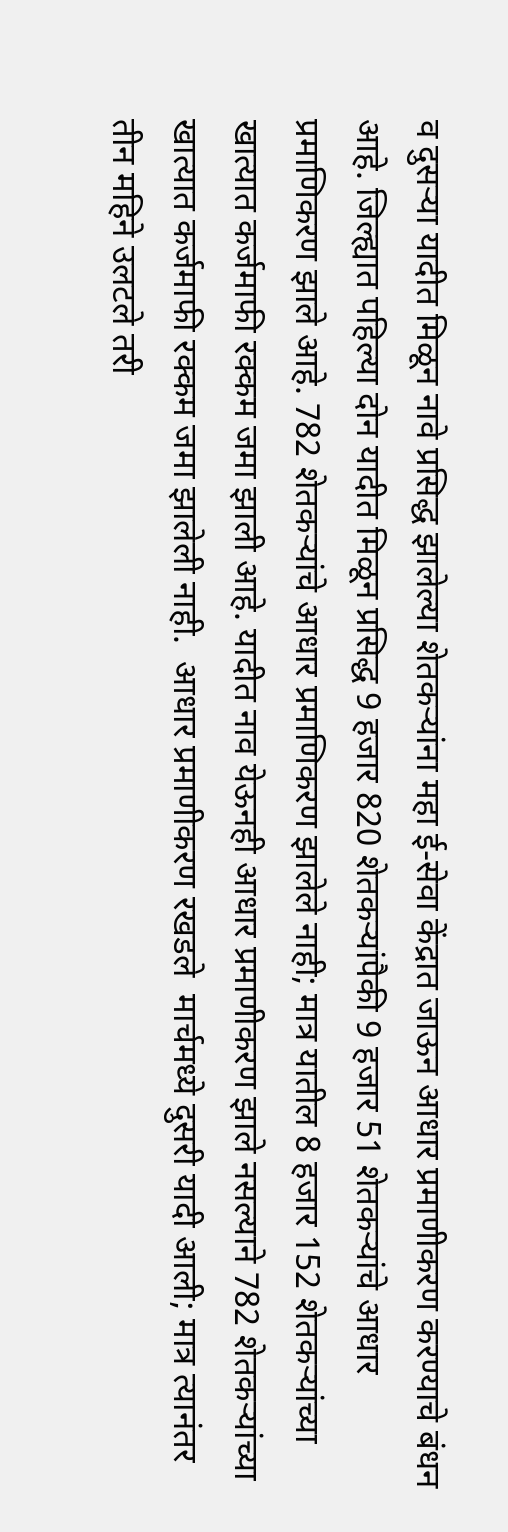व दुसऱ्या यादीत मिळून नावे प्रसिद्ध झालेल्या शेतकऱ्यांना महा ई-सेवा केंद्रात जाऊन आधार प्रमाणीकरण करण्याचे बंधन आहे. जिल्ह्यात पहिल्या दोन यादीत मिळून प्रसिद्ध 9 हजार 820 शेतकऱ्यांपैकी 9 हजार 51 शेतकऱ्यांचे आधार प्रमाणिकरण झाले आहे. 782 शेतकऱ्यांचे आधार प्रमाणिकरण झालेले नाही; मात्र यातील 8 हजार 152 शेतकऱ्यांच्या खात्यात कर्जमाफी रक्कम जमा झाली आहे. यादीत नाव येऊनही आधार प्रमाणीकरण झाले नसल्याने 782 शेतकऱ्यांच्या खात्यात कर्जमाफी रक्कम जमा झालेली नाही.  आधार प्रमाणीकरण रखडले  मार्चमध्ये दुसरी यादी आली; मात्र त्यानंतर तीन महिने उलटले तरी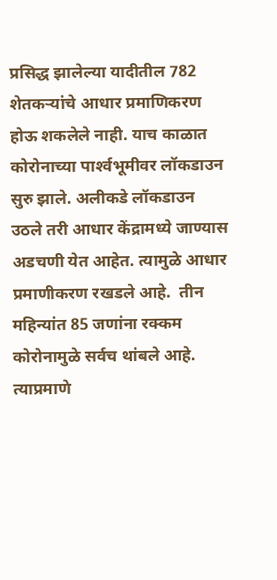प्रसिद्ध झालेल्या यादीतील 782 शेतकऱ्यांचे आधार प्रमाणिकरण होऊ शकलेले नाही. याच काळात कोरोनाच्या पार्श्‍वभूमीवर लॉकडाउन सुरु झाले. अलीकडे लॉकडाउन उठले तरी आधार केंद्रामध्ये जाण्यास अडचणी येत आहेत. त्यामुळे आधार प्रमाणीकरण रखडले आहे.  तीन महिन्यांत 85 जणांना रक्कम  कोरोनामुळे सर्वच थांबले आहे. त्याप्रमाणे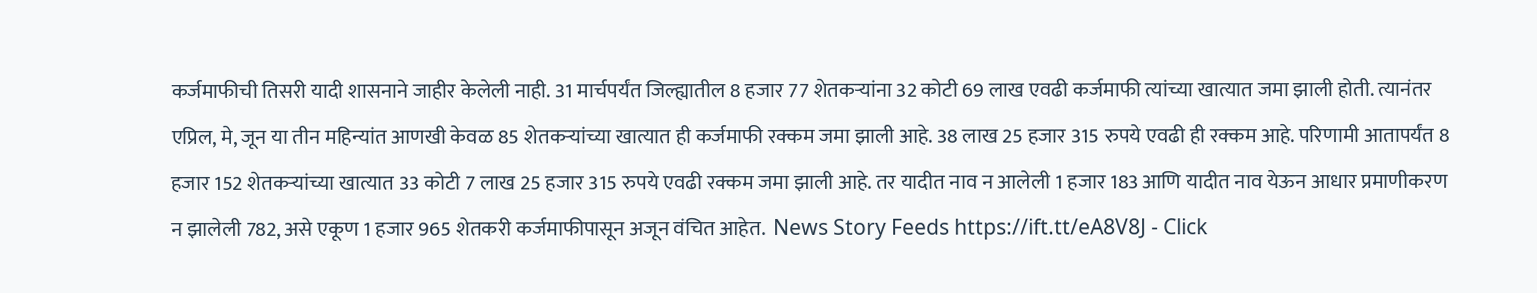कर्जमाफीची तिसरी यादी शासनाने जाहीर केलेली नाही. 31 मार्चपर्यंत जिल्ह्यातील 8 हजार 77 शेतकऱ्यांना 32 कोटी 69 लाख एवढी कर्जमाफी त्यांच्या खात्यात जमा झाली होती. त्यानंतर एप्रिल, मे, जून या तीन महिन्यांत आणखी केवळ 85 शेतकऱ्यांच्या खात्यात ही कर्जमाफी रक्कम जमा झाली आहे. 38 लाख 25 हजार 315 रुपये एवढी ही रक्कम आहे. परिणामी आतापर्यंत 8 हजार 152 शेतकऱ्यांच्या खात्यात 33 कोटी 7 लाख 25 हजार 315 रुपये एवढी रक्कम जमा झाली आहे. तर यादीत नाव न आलेली 1 हजार 183 आणि यादीत नाव येऊन आधार प्रमाणीकरण न झालेली 782, असे एकूण 1 हजार 965 शेतकरी कर्जमाफीपासून अजून वंचित आहेत.  News Story Feeds https://ift.tt/eA8V8J - Click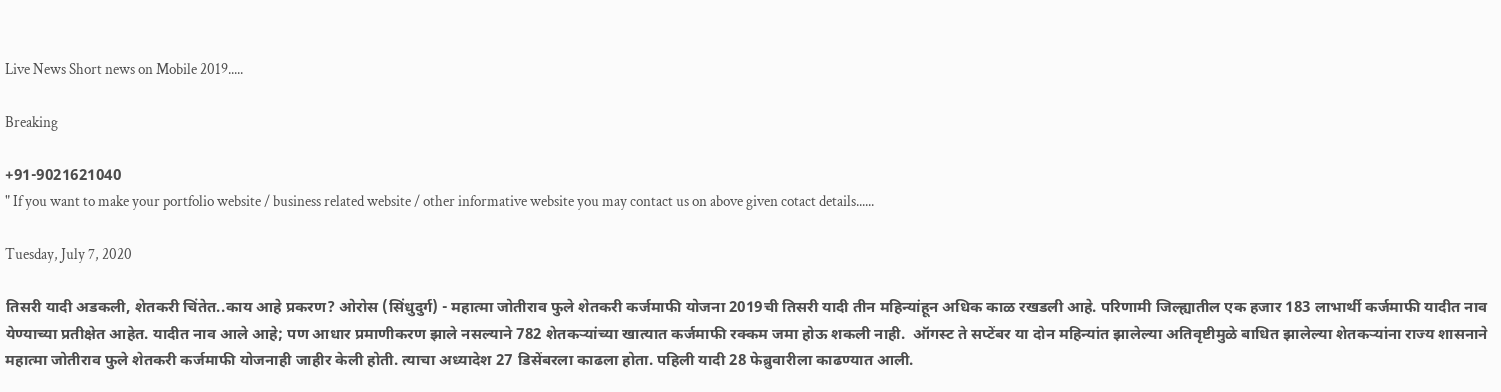Live News Short news on Mobile 2019.....

Breaking

+91-9021621040
" If you want to make your portfolio website / business related website / other informative website you may contact us on above given cotact details......

Tuesday, July 7, 2020

तिसरी यादी अडकली, शेतकरी चिंतेत..काय आहे प्रकरण? ओरोस (सिंधुदुर्ग) - महात्मा जोतीराव फुले शेतकरी कर्जमाफी योजना 2019ची तिसरी यादी तीन महिन्यांहून अधिक काळ रखडली आहे. परिणामी जिल्ह्यातील एक हजार 183 लाभार्थी कर्जमाफी यादीत नाव येण्याच्या प्रतीक्षेत आहेत. यादीत नाव आले आहे; पण आधार प्रमाणीकरण झाले नसल्याने 782 शेतकऱ्यांच्या खात्यात कर्जमाफी रक्कम जमा होऊ शकली नाही.  ऑगस्ट ते सप्टेंबर या दोन महिन्यांत झालेल्या अतिवृष्टीमुळे बाधित झालेल्या शेतकऱ्यांना राज्य शासनाने महात्मा जोतीराव फुले शेतकरी कर्जमाफी योजनाही जाहीर केली होती. त्याचा अध्यादेश 27 डिसेंबरला काढला होता. पहिली यादी 28 फेब्रुवारीला काढण्यात आली.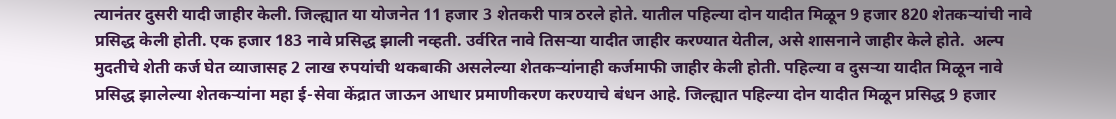त्यानंतर दुसरी यादी जाहीर केली. जिल्ह्यात या योजनेत 11 हजार 3 शेतकरी पात्र ठरले होते. यातील पहिल्या दोन यादीत मिळून 9 हजार 820 शेतकऱ्यांची नावे प्रसिद्ध केली होती. एक हजार 183 नावे प्रसिद्ध झाली नव्हती. उर्वरित नावे तिसऱ्या यादीत जाहीर करण्यात येतील, असे शासनाने जाहीर केले होते.  अल्प मुदतीचे शेती कर्ज घेत व्याजासह 2 लाख रुपयांची थकबाकी असलेल्या शेतकऱ्यांनाही कर्जमाफी जाहीर केली होती. पहिल्या व दुसऱ्या यादीत मिळून नावे प्रसिद्ध झालेल्या शेतकऱ्यांना महा ई-सेवा केंद्रात जाऊन आधार प्रमाणीकरण करण्याचे बंधन आहे. जिल्ह्यात पहिल्या दोन यादीत मिळून प्रसिद्ध 9 हजार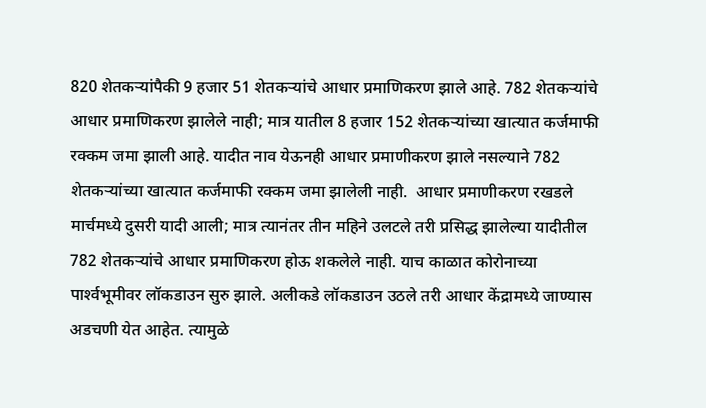820 शेतकऱ्यांपैकी 9 हजार 51 शेतकऱ्यांचे आधार प्रमाणिकरण झाले आहे. 782 शेतकऱ्यांचे आधार प्रमाणिकरण झालेले नाही; मात्र यातील 8 हजार 152 शेतकऱ्यांच्या खात्यात कर्जमाफी रक्कम जमा झाली आहे. यादीत नाव येऊनही आधार प्रमाणीकरण झाले नसल्याने 782 शेतकऱ्यांच्या खात्यात कर्जमाफी रक्कम जमा झालेली नाही.  आधार प्रमाणीकरण रखडले  मार्चमध्ये दुसरी यादी आली; मात्र त्यानंतर तीन महिने उलटले तरी प्रसिद्ध झालेल्या यादीतील 782 शेतकऱ्यांचे आधार प्रमाणिकरण होऊ शकलेले नाही. याच काळात कोरोनाच्या पार्श्‍वभूमीवर लॉकडाउन सुरु झाले. अलीकडे लॉकडाउन उठले तरी आधार केंद्रामध्ये जाण्यास अडचणी येत आहेत. त्यामुळे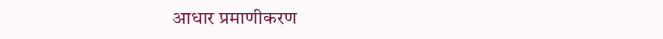आधार प्रमाणीकरण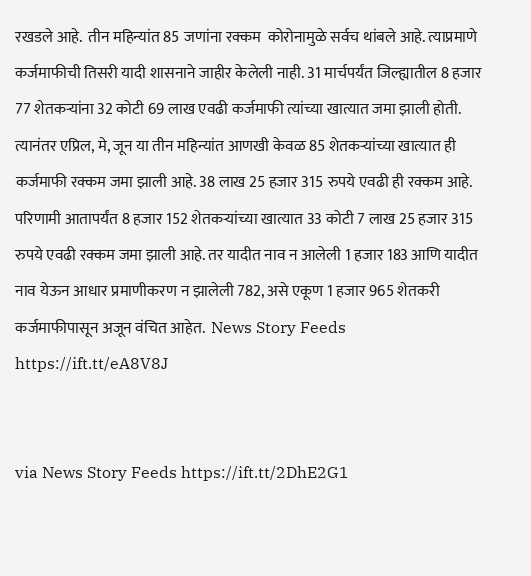रखडले आहे.  तीन महिन्यांत 85 जणांना रक्कम  कोरोनामुळे सर्वच थांबले आहे. त्याप्रमाणे कर्जमाफीची तिसरी यादी शासनाने जाहीर केलेली नाही. 31 मार्चपर्यंत जिल्ह्यातील 8 हजार 77 शेतकऱ्यांना 32 कोटी 69 लाख एवढी कर्जमाफी त्यांच्या खात्यात जमा झाली होती. त्यानंतर एप्रिल, मे, जून या तीन महिन्यांत आणखी केवळ 85 शेतकऱ्यांच्या खात्यात ही कर्जमाफी रक्कम जमा झाली आहे. 38 लाख 25 हजार 315 रुपये एवढी ही रक्कम आहे. परिणामी आतापर्यंत 8 हजार 152 शेतकऱ्यांच्या खात्यात 33 कोटी 7 लाख 25 हजार 315 रुपये एवढी रक्कम जमा झाली आहे. तर यादीत नाव न आलेली 1 हजार 183 आणि यादीत नाव येऊन आधार प्रमाणीकरण न झालेली 782, असे एकूण 1 हजार 965 शेतकरी कर्जमाफीपासून अजून वंचित आहेत.  News Story Feeds https://ift.tt/eA8V8J


via News Story Feeds https://ift.tt/2DhE2G1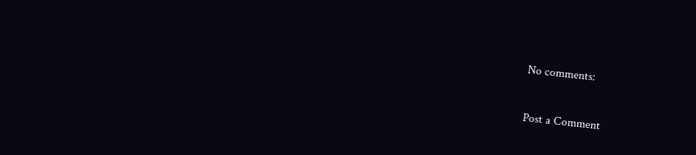No comments:

Post a Comment